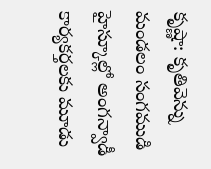కృష్ణా: కృతివెన్ను మండలం సంగముడి హైస్కూల్లో అంగన్వాడీ కార్యకర్తలకు మూడు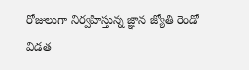రోజులుగా నిర్వహిస్తున్న జ్ఞాన జ్యోతి రెండో విడత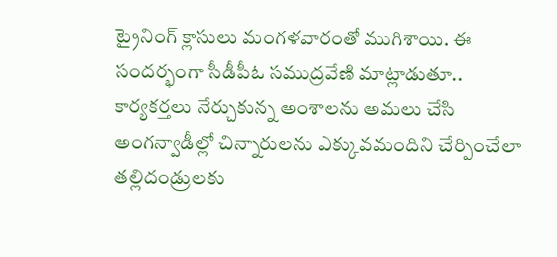ట్రైనింగ్ క్లాసులు మంగళవారంతో ముగిశాయి. ఈ సందర్భంగా సీడీపీఓ సముద్రవేణి మాట్లాడుతూ.. కార్యకర్తలు నేర్చుకున్న అంశాలను అమలు చేసి అంగన్వాడీల్లో చిన్నారులను ఎక్కువమందిని చేర్పించేలా తల్లిదండ్రులకు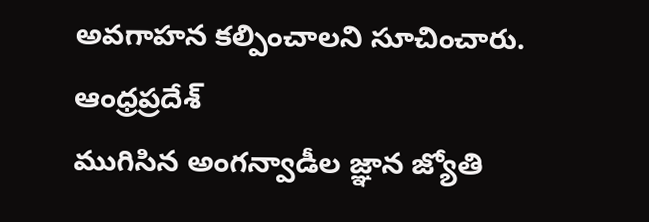అవగాహన కల్పించాలని సూచించారు.
ఆంధ్రప్రదేశ్
ముగిసిన అంగన్వాడీల జ్ఞాన జ్యోతి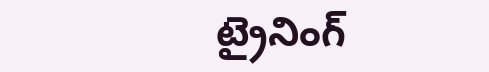ట్రైనింగ్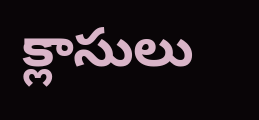క్లాసులు